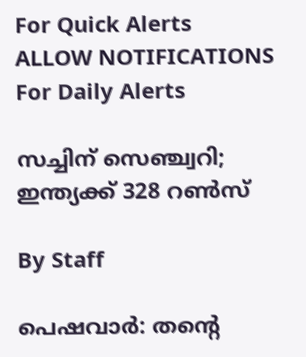For Quick Alerts
ALLOW NOTIFICATIONS
For Daily Alerts

സച്ചിന് സെഞ്ച്വറി; ഇന്ത്യക്ക് 328 റണ്‍സ്

By Staff

പെഷവാര്‍: തന്റെ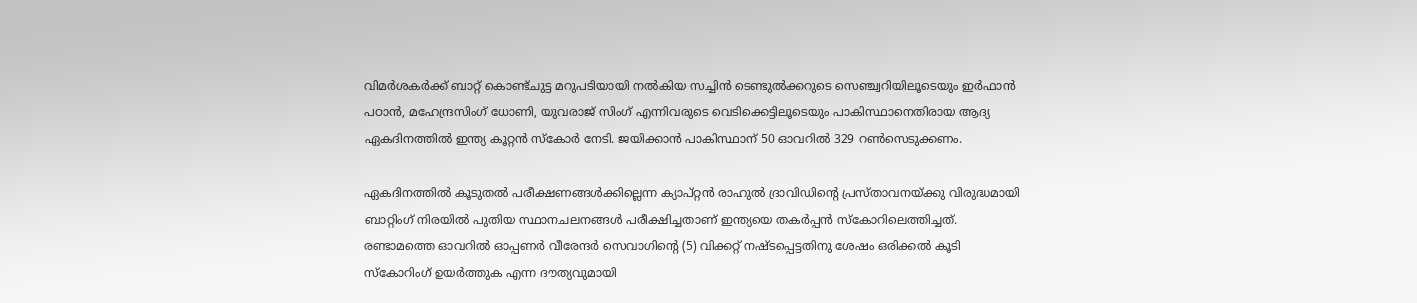വിമര്‍ശകര്‍ക്ക് ബാറ്റ് കൊണ്ട്ചുട്ട മറുപടിയായി നല്‍കിയ സച്ചിന്‍ ടെണ്ടുല്‍ക്കറുടെ സെഞ്ച്വറിയിലൂടെയും ഇര്‍ഫാന്‍ പഠാന്‍, മഹേന്ദ്രസിംഗ് ധോണി, യുവരാജ് സിംഗ് എന്നിവരുടെ വെടിക്കെട്ടിലൂടെയും പാകിസ്ഥാനെതിരായ ആദ്യ ഏകദിനത്തില്‍ ഇന്ത്യ കൂറ്റന്‍ സ്കോര്‍ നേടി. ജയിക്കാന്‍ പാകിസ്ഥാന് 50 ഓവറില്‍ 329 റണ്‍സെടുക്കണം.

ഏകദിനത്തില്‍ കൂടുതല്‍ പരീക്ഷണങ്ങള്‍ക്കില്ലെന്ന ക്യാപ്റ്റന്‍ രാഹുല്‍ ദ്രാവിഡിന്റെ പ്രസ്താവനയ്ക്കു വിരുദ്ധമായി ബാറ്റിംഗ് നിരയില്‍ പുതിയ സ്ഥാനചലനങ്ങള്‍ പരീക്ഷിച്ചതാണ് ഇന്ത്യയെ തകര്‍പ്പന്‍ സ്കോറിലെത്തിച്ചത്. രണ്ടാമത്തെ ഓവറില്‍ ഓപ്പണര്‍ വീരേന്ദര്‍ സെവാഗിന്റെ (5) വിക്കറ്റ് നഷ്ടപ്പെട്ടതിനു ശേഷം ഒരിക്കല്‍ കൂടി സ്കോറിംഗ് ഉയര്‍ത്തുക എന്ന ദൗത്യവുമായി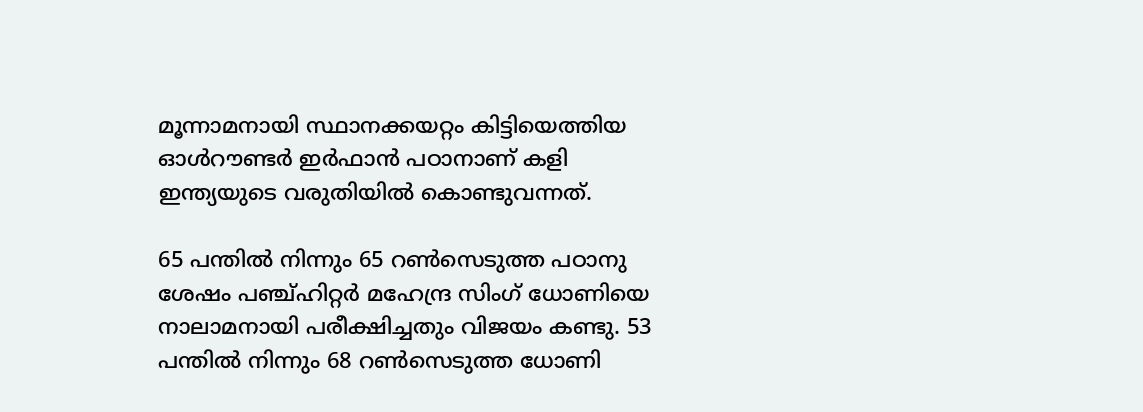മൂന്നാമനായി സ്ഥാനക്കയറ്റം കിട്ടിയെത്തിയ ഓള്‍റൗണ്ടര്‍ ഇര്‍ഫാന്‍ പഠാനാണ് കളി ഇന്ത്യയുടെ വരുതിയില്‍ കൊണ്ടുവന്നത്.

65 പന്തില്‍ നിന്നും 65 റണ്‍സെടുത്ത പഠാനു ശേഷം പഞ്ച്ഹിറ്റര്‍ മഹേന്ദ്ര സിംഗ് ധോണിയെ നാലാമനായി പരീക്ഷിച്ചതും വിജയം കണ്ടു. 53 പന്തില്‍ നിന്നും 68 റണ്‍സെടുത്ത ധോണി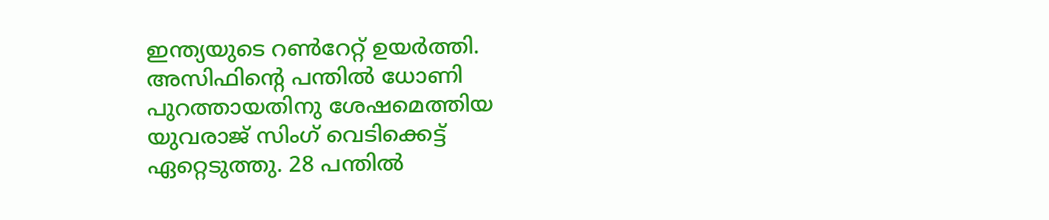ഇന്ത്യയുടെ റണ്‍റേറ്റ് ഉയര്‍ത്തി. അസിഫിന്റെ പന്തില്‍ ധോണി പുറത്തായതിനു ശേഷമെത്തിയ യുവരാജ് സിംഗ് വെടിക്കെട്ട് ഏറ്റെടുത്തു. 28 പന്തില്‍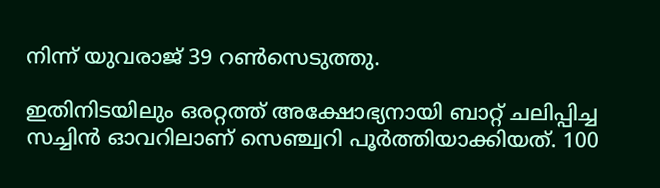നിന്ന് യുവരാജ് 39 റണ്‍സെടുത്തു.

ഇതിനിടയിലും ഒരറ്റത്ത് അക്ഷോഭ്യനായി ബാറ്റ് ചലിപ്പിച്ച സച്ചിന്‍ ഓവറിലാണ് സെഞ്ച്വറി പൂര്‍ത്തിയാക്കിയത്. 100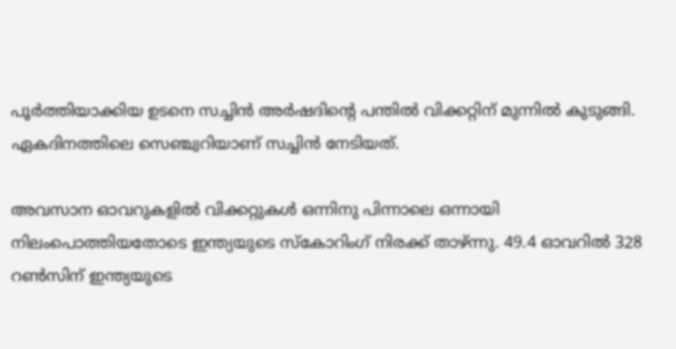പൂര്‍ത്തിയാക്കിയ ഉടനെ സച്ചിന്‍ അര്‍ഷദിന്റെ പന്തില്‍ വിക്കറ്റിന് മുന്നില്‍ കുടുങ്ങി. ഏകദിനത്തിലെ സെഞ്ച്വറിയാണ് സച്ചിന്‍ നേടിയത്.

അവസാന ഓവറുകളില്‍ വിക്കറ്റുകള്‍ ഒന്നിനു പിന്നാലെ ഒന്നായി നിലംപൊത്തിയതോടെ ഇന്ത്യയുടെ സ്കോറിംഗ് നിരക്ക് താഴ്ന്നു. 49.4 ഓവറില്‍ 328 റണ്‍സിന് ഇന്ത്യയുടെ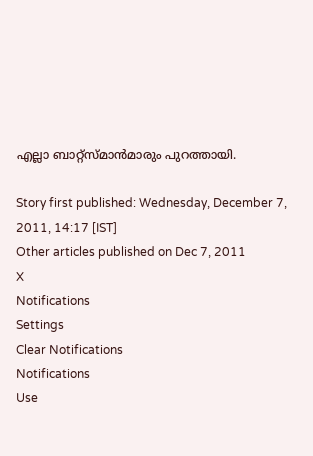എല്ലാ ബാറ്റ്സ്മാന്‍മാരും പുറത്തായി.

Story first published: Wednesday, December 7, 2011, 14:17 [IST]
Other articles published on Dec 7, 2011
X
Notifications
Settings
Clear Notifications
Notifications
Use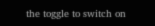the toggle to switch on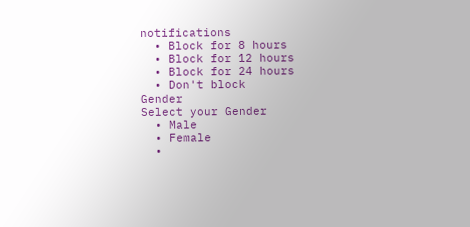notifications
  • Block for 8 hours
  • Block for 12 hours
  • Block for 24 hours
  • Don't block
Gender
Select your Gender
  • Male
  • Female
  •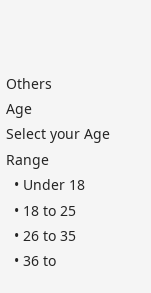Others
Age
Select your Age Range
  • Under 18
  • 18 to 25
  • 26 to 35
  • 36 to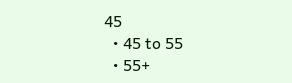45
  • 45 to 55
  • 55+